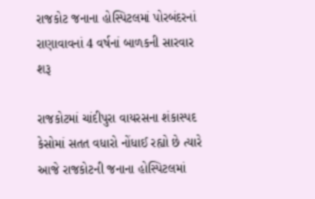રાજકોટ જનાના હોસ્પિટલમાં પોરબંદરનાં રાણાવાવનાં 4 વર્ષનાં બાળકની સારવાર શરૂ

રાજકોટમાં ચાંદીપુરા વાયરસના શંકાસ્પદ કેસોમાં સતત વધારો નોંધાઈ રહ્યો છે ત્યારે આજે રાજકોટની જનાના હોસ્પિટલમાં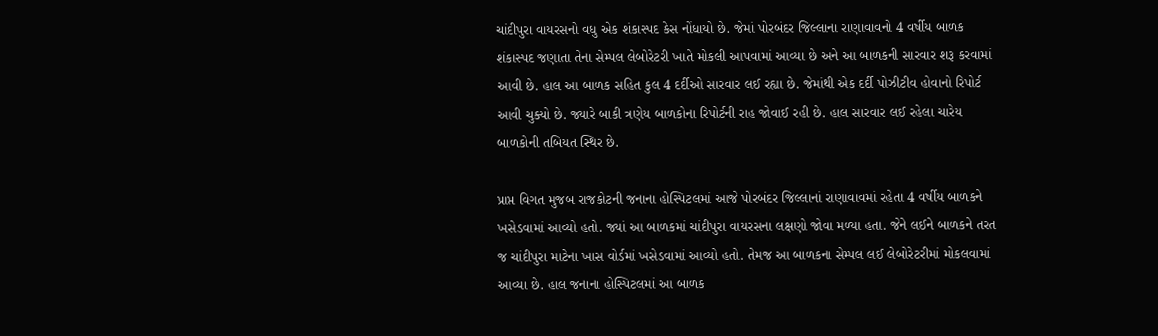ચાંદીપુરા વાયરસનો વધુ એક શંકાસ્પદ કેસ નોંધાયો છે. જેમાં પોરબંદર જિલ્લાના રાણાવાવનો 4 વર્ષીય બાળક શંકાસ્પદ જણાતા તેના સેમ્પલ લેબોરેટરી ખાતે મોકલી આપવામાં આવ્યા છે અને આ બાળકની સારવાર શરૂ કરવામાં આવી છે. હાલ આ બાળક સહિત કુલ 4 દર્દીઓ સારવાર લઈ રહ્યા છે. જેમાંથી એક દર્દી પોઝીટીવ હોવાનો રિપોર્ટ આવી ચુક્યો છે. જ્યારે બાકી ત્રણેય બાળકોના રિપોર્ટની રાહ જોવાઈ રહી છે. હાલ સારવાર લઈ રહેલા ચારેય બાળકોની તબિયત સ્થિર છે.

પ્રાપ્ત વિગત મુજબ રાજકોટની જનાના હોસ્પિટલમાં આજે પોરબંદર જિલ્લાનાં રાણાવાવમાં રહેતા 4 વર્ષીય બાળકને ખસેડવામાં આવ્યો હતો. જ્યાં આ બાળકમાં ચાંદીપુરા વાયરસના લક્ષણો જોવા મળ્યા હતા. જેને લઈને બાળકને તરત જ ચાંદીપુરા માટેના ખાસ વોર્ડમાં ખસેડવામાં આવ્યો હતો. તેમજ આ બાળકના સેમ્પલ લઈ લેબોરેટરીમાં મોકલવામાં આવ્યા છે. હાલ જનાના હોસ્પિટલમાં આ બાળક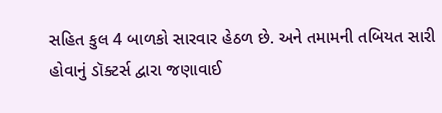સહિત કુલ 4 બાળકો સારવાર હેઠળ છે. અને તમામની તબિયત સારી હોવાનું ડૉક્ટર્સ દ્વારા જણાવાઈ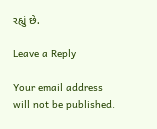રહ્યું છે.

Leave a Reply

Your email address will not be published.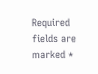Required fields are marked *